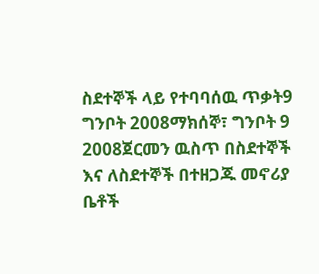ስደተኞች ላይ የተባባሰዉ ጥቃት9 ግንቦት 2008ማክሰኞ፣ ግንቦት 9 2008ጀርመን ዉስጥ በስደተኞች እና ለስደተኞች በተዘጋጁ መኖሪያ ቤቶች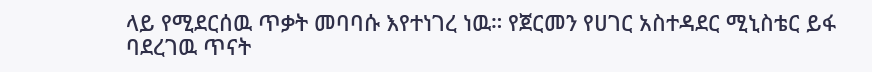ላይ የሚደርሰዉ ጥቃት መባባሱ እየተነገረ ነዉ። የጀርመን የሀገር አስተዳደር ሚኒስቴር ይፋ ባደረገዉ ጥናት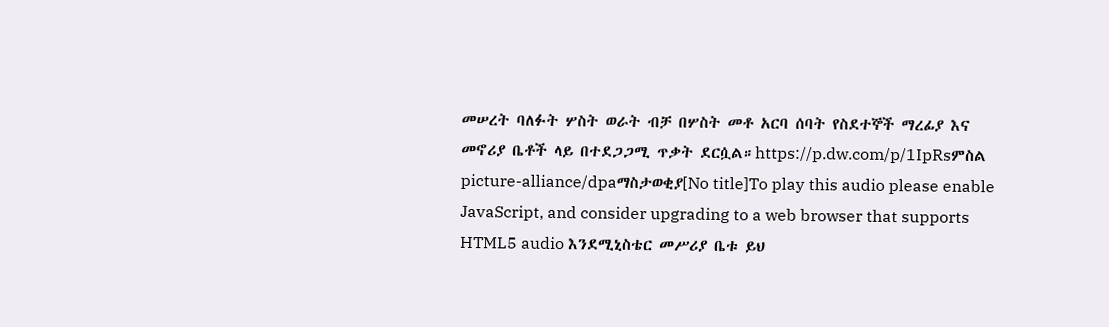መሠረት ባለፉት ሦስት ወራት ብቻ በሦስት መቶ አርባ ሰባት የስደተኞች ማረፊያ እና መኖሪያ ቤቶች ላይ በተደጋጋሚ ጥቃት ደርሷል።https://p.dw.com/p/1IpRsምስል picture-alliance/dpaማስታወቂያ[No title]To play this audio please enable JavaScript, and consider upgrading to a web browser that supports HTML5 audio እንደሚኒስቴር መሥሪያ ቤቱ ይህ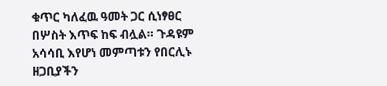ቁጥር ካለፈዉ ዓመት ጋር ሲነፃፀር በሦስት እጥፍ ከፍ ብሏል። ጉዳዩም አሳሳቢ እየሆነ መምጣቱን የበርሊኑ ዘጋቢያችን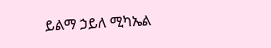ይልማ ኃይለ ሚካኤል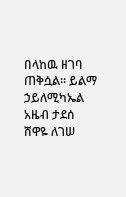በላከዉ ዘገባ ጠቅሷል። ይልማ ኃይለሚካኤል አዜብ ታደሰ ሸዋዬ ለገሠ